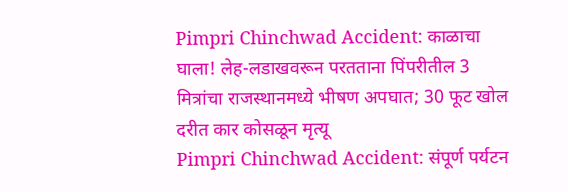Pimpri Chinchwad Accident: काळाचा घाला! लेह-लडाखवरून परतताना पिंपरीतील 3 मित्रांचा राजस्थानमध्ये भीषण अपघात; 30 फूट खोल दरीत कार कोसळून मृत्यू
Pimpri Chinchwad Accident: संपूर्ण पर्यटन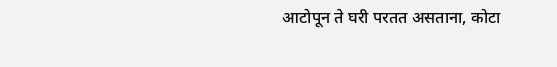आटोपून ते घरी परतत असताना, कोटा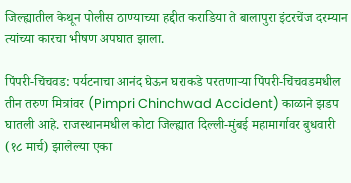जिल्ह्यातील केथून पोलीस ठाण्याच्या हद्दीत कराडिया ते बालापुरा इंटरचेंज दरम्यान त्यांच्या कारचा भीषण अपघात झाला.

पिंपरी-चिंचवड: पर्यटनाचा आनंद घेऊन घराकडे परतणाऱ्या पिंपरी-चिंचवडमधील तीन तरुण मित्रांवर (Pimpri Chinchwad Accident) काळाने झडप घातली आहे. राजस्थानमधील कोटा जिल्ह्यात दिल्ली-मुंबई महामार्गावर बुधवारी (१८ मार्च) झालेल्या एका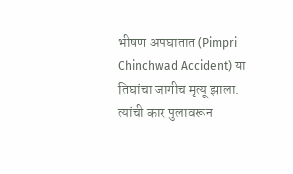भीषण अपघातात (Pimpri Chinchwad Accident) या तिघांचा जागीच मृत्यू झाला. त्यांची कार पुलावरून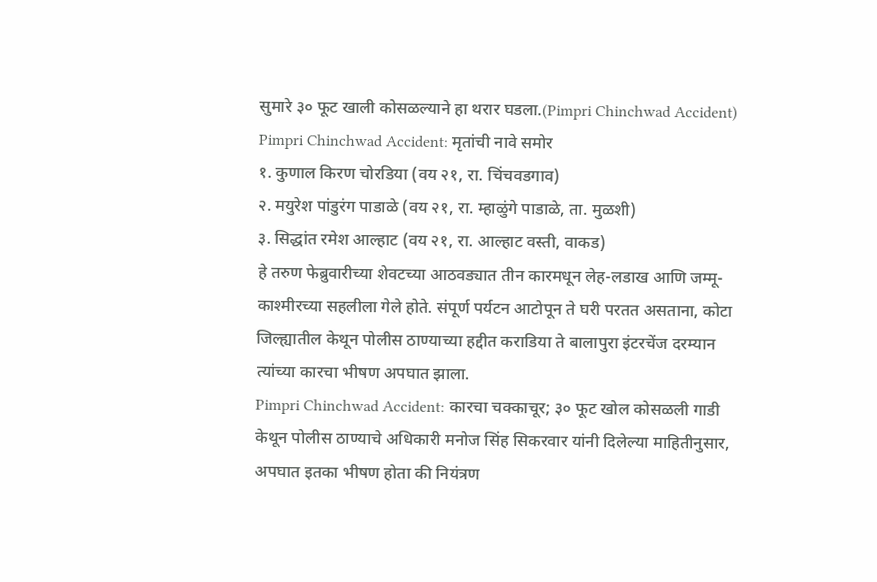सुमारे ३० फूट खाली कोसळल्याने हा थरार घडला.(Pimpri Chinchwad Accident)
Pimpri Chinchwad Accident: मृतांची नावे समोर
१. कुणाल किरण चोरडिया (वय २१, रा. चिंचवडगाव)
२. मयुरेश पांडुरंग पाडाळे (वय २१, रा. म्हाळुंगे पाडाळे, ता. मुळशी)
३. सिद्धांत रमेश आल्हाट (वय २१, रा. आल्हाट वस्ती, वाकड)
हे तरुण फेब्रुवारीच्या शेवटच्या आठवड्यात तीन कारमधून लेह-लडाख आणि जम्मू-काश्मीरच्या सहलीला गेले होते. संपूर्ण पर्यटन आटोपून ते घरी परतत असताना, कोटा जिल्ह्यातील केथून पोलीस ठाण्याच्या हद्दीत कराडिया ते बालापुरा इंटरचेंज दरम्यान त्यांच्या कारचा भीषण अपघात झाला.
Pimpri Chinchwad Accident: कारचा चक्काचूर; ३० फूट खोल कोसळली गाडी
केथून पोलीस ठाण्याचे अधिकारी मनोज सिंह सिकरवार यांनी दिलेल्या माहितीनुसार, अपघात इतका भीषण होता की नियंत्रण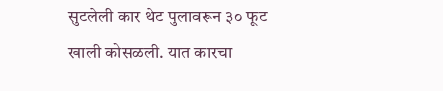सुटलेली कार थेट पुलावरून ३० फूट खाली कोसळली. यात कारचा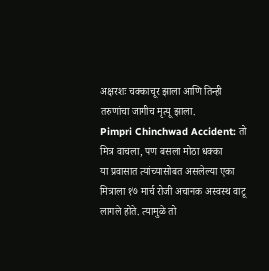अक्षरशः चक्काचूर झाला आणि तिन्ही तरुणांचा जागीच मृत्यू झाला.
Pimpri Chinchwad Accident: तो मित्र वाचला, पण बसला मोठा धक्का
या प्रवासात त्यांच्यासोबत असलेल्या एका मित्राला १७ मार्च रोजी अचानक अस्वस्थ वाटू लागले होते. त्यामुळे तो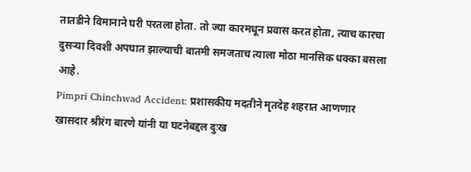तातडीने विमानाने घरी परतला होता. तो ज्या कारमधून प्रवास करत होता, त्याच कारचा दुसऱ्या दिवशी अपघात झाल्याची बातमी समजताच त्याला मोठा मानसिक धक्का बसला आहे.
Pimpri Chinchwad Accident: प्रशासकीय मदतीने मृतदेह शहरात आणणार
खासदार श्रीरंग बारणे यांनी या घटनेबद्दल दुःख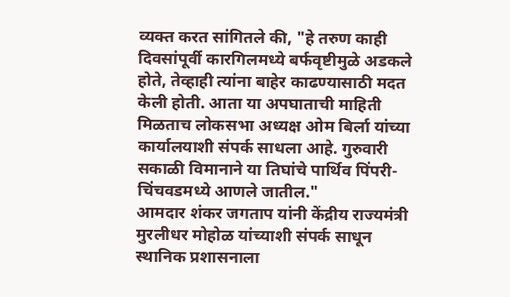व्यक्त करत सांगितले की, "हे तरुण काही दिवसांपूर्वी कारगिलमध्ये बर्फवृष्टीमुळे अडकले होते, तेव्हाही त्यांना बाहेर काढण्यासाठी मदत केली होती. आता या अपघाताची माहिती मिळताच लोकसभा अध्यक्ष ओम बिर्ला यांच्या कार्यालयाशी संपर्क साधला आहे. गुरुवारी सकाळी विमानाने या तिघांचे पार्थिव पिंपरी-चिंचवडमध्ये आणले जातील."
आमदार शंकर जगताप यांनी केंद्रीय राज्यमंत्री मुरलीधर मोहोळ यांच्याशी संपर्क साधून स्थानिक प्रशासनाला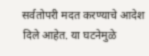सर्वतोपरी मदत करण्याचे आदेश दिले आहेत. या घटनेमुळे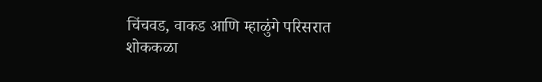चिंचवड, वाकड आणि म्हाळुंगे परिसरात शोककळा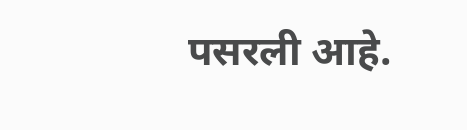पसरली आहे.